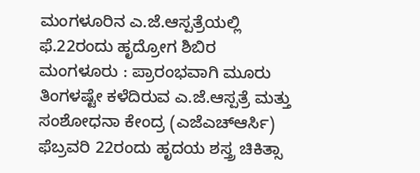ಮಂಗಳೂರಿನ ಎ.ಜೆ.ಆಸ್ಪತ್ರೆಯಲ್ಲಿ ಫೆ.22ರಂದು ಹೃದ್ರೋಗ ಶಿಬಿರ
ಮಂಗಳೂರು : ಪ್ರಾರಂಭವಾಗಿ ಮೂರು ತಿಂಗಳಷ್ಟೇ ಕಳೆದಿರುವ ಎ.ಜೆ.ಆಸ್ಪತ್ರೆ ಮತ್ತು ಸಂಶೋಧನಾ ಕೇಂದ್ರ (ಎಜೆಎಚ್ಆರ್ಸಿ) ಫೆಬ್ರವರಿ 22ರಂದು ಹೃದಯ ಶಸ್ತ್ರ ಚಿಕಿತ್ಸಾ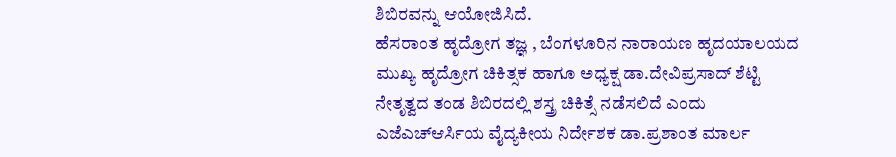ಶಿಬಿರವನ್ನು ಆಯೋಜಿಸಿದೆ.
ಹೆಸರಾಂತ ಹೃದ್ರೋಗ ತಜ್ಞ , ಬೆಂಗಳೂರಿನ ನಾರಾಯಣ ಹೃದಯಾಲಯದ ಮುಖ್ಯ ಹೃದ್ರೋಗ ಚಿಕಿತ್ಸಕ ಹಾಗೂ ಅಧ್ಯಕ್ಷ ಡಾ.ದೇವಿಪ್ರಸಾದ್ ಶೆಟ್ಟಿ ನೇತೃತ್ವದ ತಂಡ ಶಿಬಿರದಲ್ಲಿ ಶಸ್ತ್ರ ಚಿಕಿತ್ಸೆ ನಡೆಸಲಿದೆ ಎಂದು ಎಜೆಎಚ್ಆರ್ಸಿಯ ವೈದ್ಯಕೀಯ ನಿರ್ದೇಶಕ ಡಾ.ಪ್ರಶಾಂತ ಮಾರ್ಲ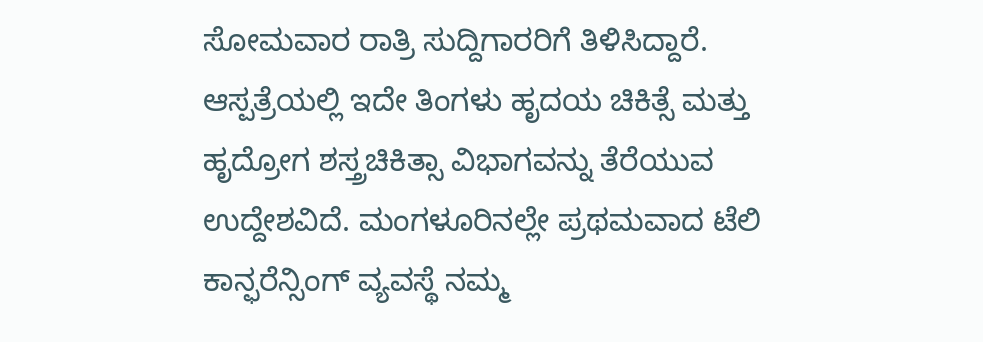ಸೋಮವಾರ ರಾತ್ರಿ ಸುದ್ದಿಗಾರರಿಗೆ ತಿಳಿಸಿದ್ದಾರೆ.
ಆಸ್ಪತ್ರೆಯಲ್ಲಿ ಇದೇ ತಿಂಗಳು ಹೃದಯ ಚಿಕಿತ್ಸೆ ಮತ್ತು ಹೃದ್ರೋಗ ಶಸ್ತ್ರಚಿಕಿತ್ಸಾ ವಿಭಾಗವನ್ನು ತೆರೆಯುವ ಉದ್ದೇಶವಿದೆ. ಮಂಗಳೂರಿನಲ್ಲೇ ಪ್ರಥಮವಾದ ಟೆಲಿ ಕಾನ್ಫರೆನ್ಸಿಂಗ್ ವ್ಯವಸ್ಥೆ ನಮ್ಮ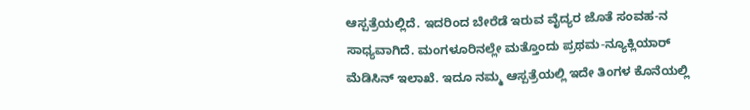ಆಸ್ಪತ್ರೆಯಲ್ಲಿದೆ. ಇದರಿಂದ ಬೇರೆಡೆ ಇರುವ ವೈದ್ಯರ ಜೊತೆ ಸಂವಹ-ನ ಸಾಧ್ಯವಾಗಿದೆ. ಮಂಗಳೂರಿನಲ್ಲೇ ಮತ್ತೊಂದು ಪ್ರಥಮ-ನ್ಯೂಕ್ಲಿಯಾರ್ ಮೆಡಿಸಿನ್ ಇಲಾಖೆ. ಇದೂ ನಮ್ಮ ಆಸ್ಪತ್ರೆಯಲ್ಲಿ ಇದೇ ತಿಂಗಳ ಕೊನೆಯಲ್ಲಿ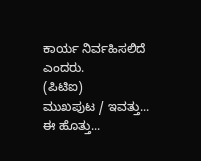ಕಾರ್ಯ ನಿರ್ವಹಿಸಲಿದೆ ಎಂದರು.
(ಪಿಟಿಐ)
ಮುಖಪುಟ / ಇವತ್ತು... ಈ ಹೊತ್ತು...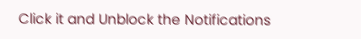Click it and Unblock the Notifications